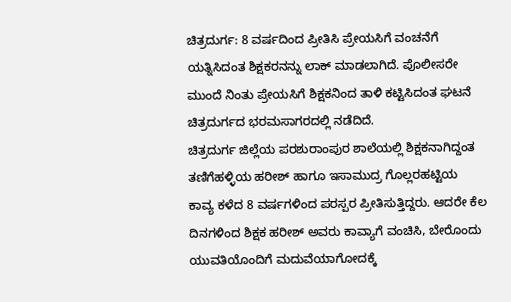ಚಿತ್ರದುರ್ಗ: 8 ವರ್ಷದಿಂದ ಪ್ರೀತಿಸಿ ಪ್ರೇಯಸಿಗೆ ವಂಚನೆಗೆ ಯತ್ನಿಸಿದಂತ ಶಿಕ್ಷಕರನನ್ನು ಲಾಕ್ ಮಾಡಲಾಗಿದೆ. ಪೊಲೀಸರೇ ಮುಂದೆ ನಿಂತು ಪ್ರೇಯಸಿಗೆ ಶಿಕ್ಷಕನಿಂದ ತಾಳಿ ಕಟ್ಟಿಸಿದಂತ ಘಟನೆ ಚಿತ್ರದುರ್ಗದ ಭರಮಸಾಗರದಲ್ಲಿ ನಡೆದಿದೆ.
ಚಿತ್ರದುರ್ಗ ಜಿಲ್ಲೆಯ ಪರಶುರಾಂಪುರ ಶಾಲೆಯಲ್ಲಿ ಶಿಕ್ಷಕನಾಗಿದ್ದಂತ ತಣಿಗೆಹಳ್ಳಿಯ ಹರೀಶ್ ಹಾಗೂ ಇಸಾಮುದ್ರ ಗೊಲ್ಲರಹಟ್ಟಿಯ ಕಾವ್ಯ ಕಳೆದ 8 ವರ್ಷಗಳಿಂದ ಪರಸ್ಪರ ಪ್ರೀತಿಸುತ್ತಿದ್ದರು. ಆದರೇ ಕೆಲ ದಿನಗಳಿಂದ ಶಿಕ್ಷಕ ಹರೀಶ್ ಅವರು ಕಾವ್ಯಾಗೆ ವಂಚಿಸಿ, ಬೇರೊಂದು ಯುವತಿಯೊಂದಿಗೆ ಮದುವೆಯಾಗೋದಕ್ಕೆ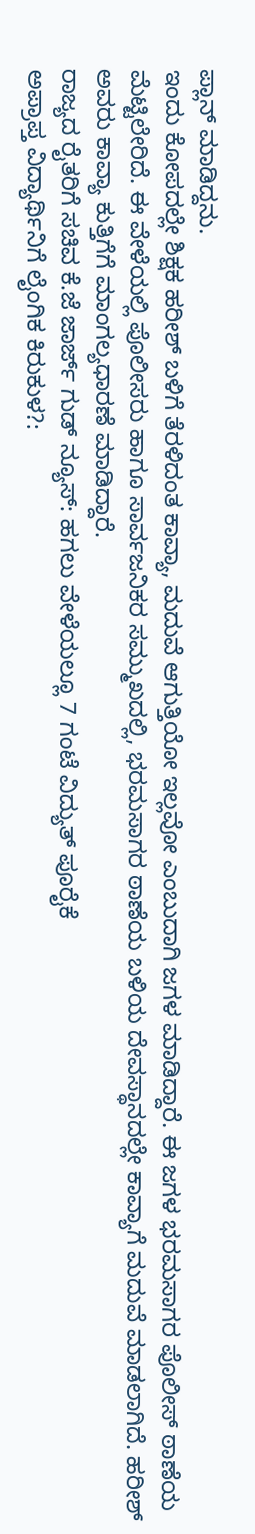ಪ್ಲಾನ್ ಮಾಡಿದ್ದನು.
ಇಂದು ಕೋಪದಲ್ಲೇ ಶಿಕ್ಷಕ ಹರೀಶ್ ಬಳಿಗೆ ತೆರಳಿದಂತ ಕಾವ್ಯಾ, ಮದುವೆ ಆಗುತ್ತಿಯೋ ಇಲ್ಲವೋ ಎಂಬುದಾಗಿ ಜಗಳ ಮಾಡಿದ್ದಾರೆ. ಈ ಜಗಳ ಭರಮಸಾಗರ ಪೊಲೀಸ್ ಠಾಣೆಯ ಮೆಟ್ಟಿಲೇರಿದೆ. ಈ ವೇಳೆಯಲ್ಲಿ ಪೊಲೀಸರು ಹಾಗೂ ಸಾರ್ವಜನಿಕರ ಸಮ್ಮುಖದಲ್ಲಿ, ಭರಮಸಾಗರ ಠಾಣೆಯ ಬಳಿಯ ದೇವಸ್ಥಾನದಲ್ಲೇ ಕಾವ್ಯಾಗೆ ಮದುವೆ ಮಾಡಲಾಗಿದೆ. ಹರೀಶ್ ಅವರು ಕಾವ್ಯಾ ಕುತ್ತಿಗೆಗೆ ಮಾಂಗಲ್ಯಧಾರಣೆ ಮಾಡಿದ್ದಾರೆ.
ರಾಜ್ಯದ ರೈತರಿಗೆ ಸಚಿವ ಕೆ.ಜೆ ಜಾರ್ಜ್ ಗುಡ್ ನ್ಯೂಸ್: ಹಗಲು ವೇಳೆಯಲ್ಲೂ 7 ಗಂಟೆ ವಿದ್ಯುತ್ ಪೂರೈಕೆ
ಅಪ್ರಾಪ್ತ ವಿದ್ಯಾರ್ಥಿನಿಗೆ ಲೈಂಗಿಕ ಕಿರುಕುಳ?: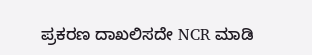ಪ್ರಕರಣ ದಾಖಲಿಸದೇ NCR ಮಾಡಿ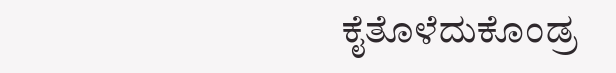ಕೈತೊಳೆದುಕೊಂಡ್ರ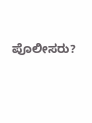ಪೊಲೀಸರು?